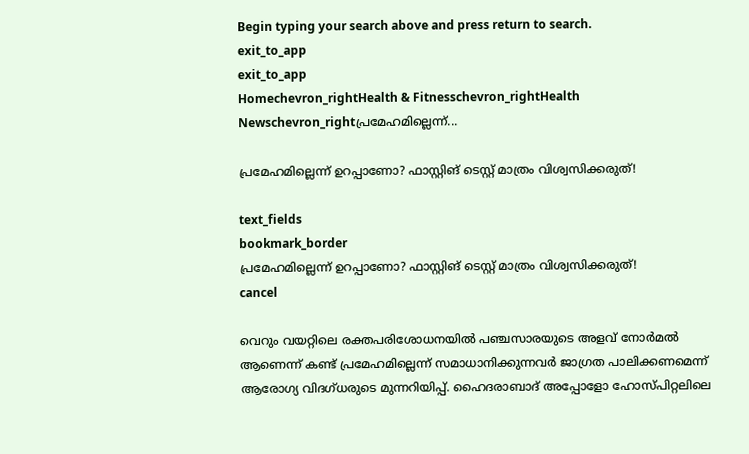Begin typing your search above and press return to search.
exit_to_app
exit_to_app
Homechevron_rightHealth & Fitnesschevron_rightHealth Newschevron_rightപ്രമേഹമില്ലെന്ന്...

പ്രമേഹമില്ലെന്ന് ഉറപ്പാണോ? ഫാസ്റ്റിങ് ടെസ്റ്റ് മാത്രം വിശ്വസിക്കരുത്!

text_fields
bookmark_border
പ്രമേഹമില്ലെന്ന് ഉറപ്പാണോ? ഫാസ്റ്റിങ് ടെസ്റ്റ് മാത്രം വിശ്വസിക്കരുത്!
cancel

വെറും വയറ്റിലെ രക്തപരിശോധനയിൽ പഞ്ചസാരയുടെ അളവ് നോർമൽ ആണെന്ന് കണ്ട് പ്രമേഹമില്ലെന്ന് സമാധാനിക്കുന്നവർ ജാഗ്രത പാലിക്കണമെന്ന് ആരോഗ്യ വിദഗ്ധരുടെ മുന്നറിയിപ്പ്. ഹൈദരാബാദ് അപ്പോളോ ഹോസ്പിറ്റലിലെ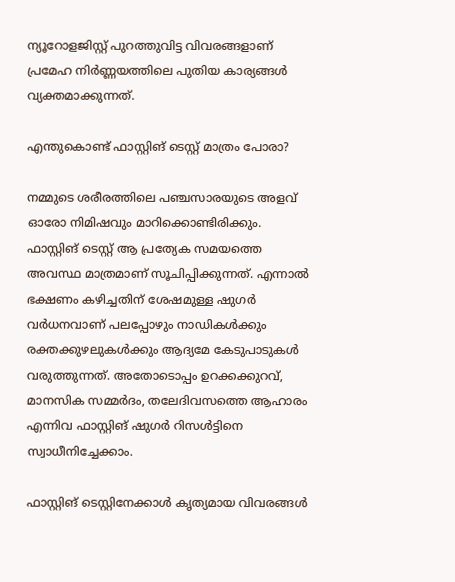ന്യൂറോളജിസ്റ്റ് പുറത്തുവിട്ട വിവരങ്ങളാണ് പ്രമേഹ നിർണ്ണയത്തിലെ പുതിയ കാര്യങ്ങൾ വ്യക്തമാക്കുന്നത്.

എന്തുകൊണ്ട് ഫാസ്റ്റിങ് ടെസ്റ്റ് മാത്രം പോരാ?

നമ്മുടെ ശരീരത്തിലെ പഞ്ചസാരയുടെ അളവ് ഓരോ നിമിഷവും മാറിക്കൊണ്ടിരിക്കും. ഫാസ്റ്റിങ് ടെസ്റ്റ് ആ പ്രത്യേക സമയത്തെ അവസ്ഥ മാത്രമാണ് സൂചിപ്പിക്കുന്നത്. എന്നാൽ ഭക്ഷണം കഴിച്ചതിന് ശേഷമുള്ള ഷുഗർ വർധനവാണ് പലപ്പോഴും നാഡികൾക്കും രക്തക്കുഴലുകൾക്കും ആദ്യമേ കേടുപാടുകൾ വരുത്തുന്നത്. അതോടൊപ്പം ഉറക്കക്കുറവ്, മാനസിക സമ്മർദം, തലേദിവസത്തെ ആഹാരം എന്നിവ ഫാസ്റ്റിങ് ഷുഗർ റിസൾട്ടിനെ സ്വാധീനിച്ചേക്കാം.

ഫാസ്റ്റിങ് ടെസ്റ്റിനേക്കാൾ കൃത്യമായ വിവരങ്ങൾ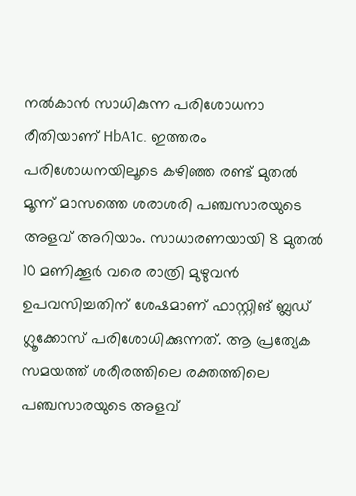നൽകാൻ സാധികുന്ന പരിശോധനാ രീതിയാണ് HbA1c. ഇത്തരം പരിശോധനയിലൂടെ കഴിഞ്ഞ രണ്ട് മുതൽ മൂന്ന് മാസത്തെ ശരാശരി പഞ്ചസാരയുടെ അളവ് അറിയാം. സാധാരണയായി 8 മുതൽ 10 മണിക്കൂർ വരെ രാത്രി മുഴുവൻ ഉപവസിച്ചതിന് ശേഷമാണ് ഫാസ്റ്റിങ് ബ്ലഡ് ഗ്ലൂക്കോസ് പരിശോധിക്കുന്നത്. ആ പ്രത്യേക സമയത്ത് ശരീരത്തിലെ രക്തത്തിലെ പഞ്ചസാരയുടെ അളവ്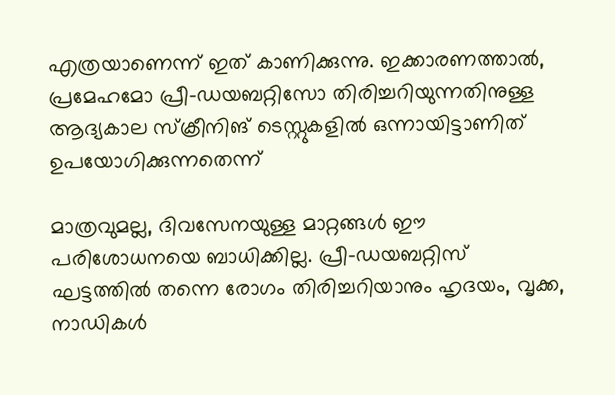എത്രയാണെന്ന് ഇത് കാണിക്കുന്നു. ഇക്കാരണത്താൽ, പ്രമേഹമോ പ്രീ-ഡയബറ്റിസോ തിരിച്ചറിയുന്നതിനുള്ള ആദ്യകാല സ്‌ക്രീനിങ് ടെസ്റ്റുകളിൽ ഒന്നായിട്ടാണിത് ഉപയോഗിക്കുന്നതെന്ന്

മാത്രവുമല്ല, ദിവസേനയുള്ള മാറ്റങ്ങൾ ഈ പരിശോധനയെ ബാധിക്കില്ല. പ്രീ-ഡയബറ്റിസ് ഘട്ടത്തിൽ തന്നെ രോഗം തിരിച്ചറിയാനും ഹൃദയം, വൃക്ക, നാഡികൾ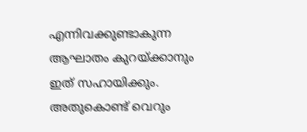എന്നിവക്കുണ്ടാകുന്ന ആഘാതം കുറയ്ക്കാനും ഇത് സഹായിക്കും. അതുകൊണ്ട് വെറും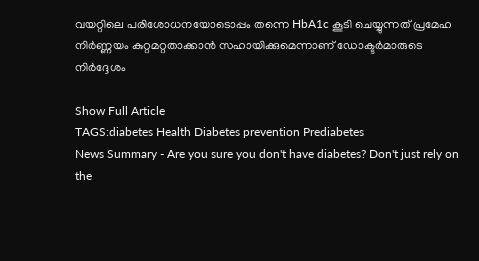വയറ്റിലെ പരിശോധനയോടൊപ്പം തന്നെ HbA1c കൂടി ചെയ്യുന്നത് പ്രമേഹ നിർണ്ണയം കുറ്റമറ്റതാക്കാൻ സഹായിക്കുമെന്നാണ് ഡോക്ടർമാരുടെ നിർദ്ദേശം

Show Full Article
TAGS:diabetes Health Diabetes prevention Prediabetes
News Summary - Are you sure you don't have diabetes? Don't just rely on the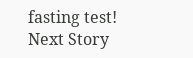fasting test!
Next Story